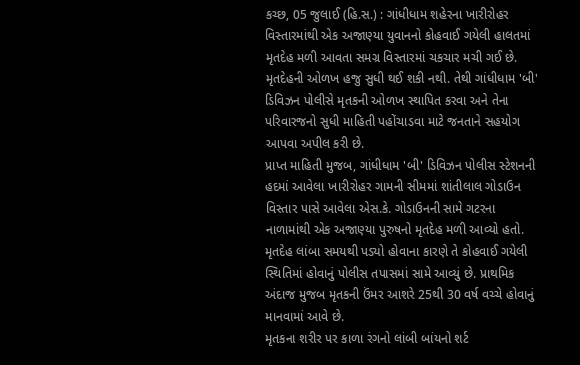કચ્છ, 05 જુલાઈ (હિ.સ.) : ગાંધીધામ શહેરના ખારીરોહર વિસ્તારમાંથી એક અજાણ્યા યુવાનનો કોહવાઈ ગયેલી હાલતમાં મૃતદેહ મળી આવતા સમગ્ર વિસ્તારમાં ચકચાર મચી ગઈ છે. મૃતદેહની ઓળખ હજુ સુધી થઈ શકી નથી. તેથી ગાંધીધામ 'બી' ડિવિઝન પોલીસે મૃતકની ઓળખ સ્થાપિત કરવા અને તેના પરિવારજનો સુધી માહિતી પહોંચાડવા માટે જનતાને સહયોગ આપવા અપીલ કરી છે.
પ્રાપ્ત માહિતી મુજબ, ગાંધીધામ 'બી' ડિવિઝન પોલીસ સ્ટેશનની હદમાં આવેલા ખારીરોહર ગામની સીમમાં શાંતીલાલ ગોડાઉન વિસ્તાર પાસે આવેલા એસ.કે. ગોડાઉનની સામે ગટરના નાળામાંથી એક અજાણ્યા પુરુષનો મૃતદેહ મળી આવ્યો હતો. મૃતદેહ લાંબા સમયથી પડ્યો હોવાના કારણે તે કોહવાઈ ગયેલી સ્થિતિમાં હોવાનું પોલીસ તપાસમાં સામે આવ્યું છે. પ્રાથમિક અંદાજ મુજબ મૃતકની ઉંમર આશરે 25થી 30 વર્ષ વચ્ચે હોવાનું માનવામાં આવે છે.
મૃતકના શરીર પર કાળા રંગનો લાંબી બાંયનો શર્ટ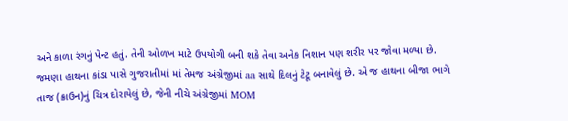અને કાળા રંગનું પેન્ટ હતું. તેની ઓળખ માટે ઉપયોગી બની શકે તેવા અનેક નિશાન પણ શરીર પર જોવા મળ્યા છે. જમણા હાથના કાંડા પાસે ગુજરાતીમાં માં તેમજ અંગ્રેજીમાં aa સાથે દિલનું ટેટૂ બનાવેલું છે. એ જ હાથના બીજા ભાગે તાજ (ક્રાઉન)નું ચિત્ર દોરાયેલું છે, જેની નીચે અંગ્રેજીમાં MOM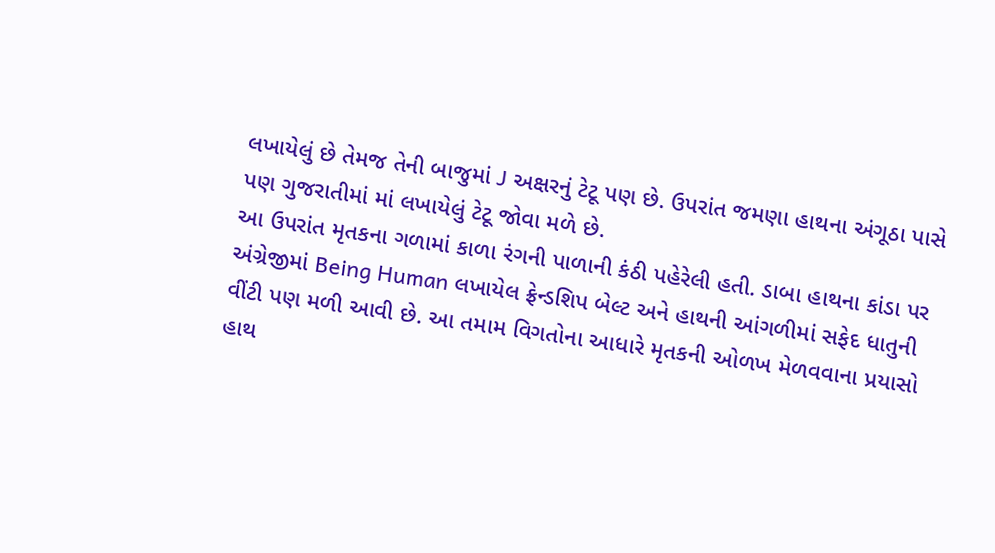લખાયેલું છે તેમજ તેની બાજુમાં J અક્ષરનું ટેટૂ પણ છે. ઉપરાંત જમણા હાથના અંગૂઠા પાસે પણ ગુજરાતીમાં માં લખાયેલું ટેટૂ જોવા મળે છે.
આ ઉપરાંત મૃતકના ગળામાં કાળા રંગની પાળાની કંઠી પહેરેલી હતી. ડાબા હાથના કાંડા પર અંગ્રેજીમાં Being Human લખાયેલ ફ્રેન્ડશિપ બેલ્ટ અને હાથની આંગળીમાં સફેદ ધાતુની વીંટી પણ મળી આવી છે. આ તમામ વિગતોના આધારે મૃતકની ઓળખ મેળવવાના પ્રયાસો હાથ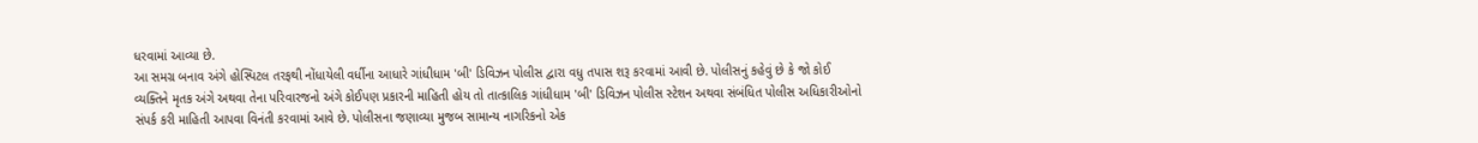ધરવામાં આવ્યા છે.
આ સમગ્ર બનાવ અંગે હોસ્પિટલ તરફથી નોંધાયેલી વર્ધીના આધારે ગાંધીધામ 'બી' ડિવિઝન પોલીસ દ્વારા વધુ તપાસ શરૂ કરવામાં આવી છે. પોલીસનું કહેવું છે કે જો કોઈ વ્યક્તિને મૃતક અંગે અથવા તેના પરિવારજનો અંગે કોઈપણ પ્રકારની માહિતી હોય તો તાત્કાલિક ગાંધીધામ 'બી' ડિવિઝન પોલીસ સ્ટેશન અથવા સંબંધિત પોલીસ અધિકારીઓનો સંપર્ક કરી માહિતી આપવા વિનંતી કરવામાં આવે છે. પોલીસના જણાવ્યા મુજબ સામાન્ય નાગરિકનો એક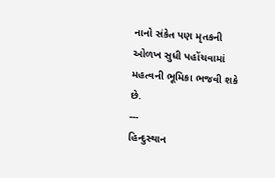નાનો સંકેત પણ મૃતકની ઓળખ સુધી પહોંચવામાં મહત્વની ભૂમિકા ભજવી શકે છે.
---
હિન્દુસ્થાન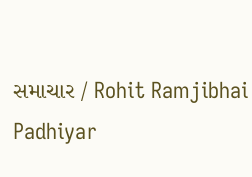સમાચાર / Rohit Ramjibhai Padhiyar